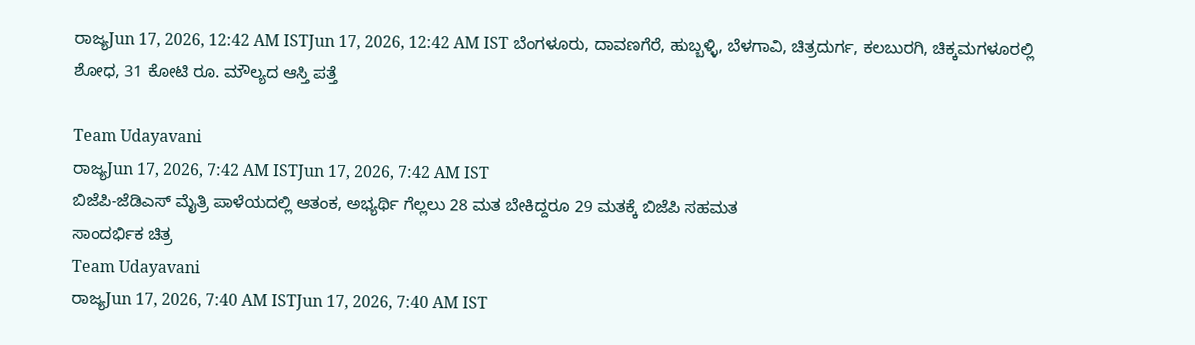ರಾಜ್ಯJun 17, 2026, 12:42 AM ISTJun 17, 2026, 12:42 AM IST ಬೆಂಗಳೂರು, ದಾವಣಗೆರೆ, ಹುಬ್ಬಳ್ಳಿ, ಬೆಳಗಾವಿ, ಚಿತ್ರದುರ್ಗ, ಕಲಬುರಗಿ, ಚಿಕ್ಕಮಗಳೂರಲ್ಲಿ ಶೋಧ, 31 ಕೋಟಿ ರೂ. ಮೌಲ್ಯದ ಆಸ್ತಿ ಪತ್ತೆ

Team Udayavani
ರಾಜ್ಯJun 17, 2026, 7:42 AM ISTJun 17, 2026, 7:42 AM IST
ಬಿಜೆಪಿ-ಜೆಡಿಎಸ್ ಮೈತ್ರಿ ಪಾಳೆಯದಲ್ಲಿ ಆತಂಕ, ಅಭ್ಯರ್ಥಿ ಗೆಲ್ಲಲು 28 ಮತ ಬೇಕಿದ್ದರೂ 29 ಮತಕ್ಕೆ ಬಿಜೆಪಿ ಸಹಮತ
ಸಾಂದರ್ಭಿಕ ಚಿತ್ರ
Team Udayavani
ರಾಜ್ಯJun 17, 2026, 7:40 AM ISTJun 17, 2026, 7:40 AM IST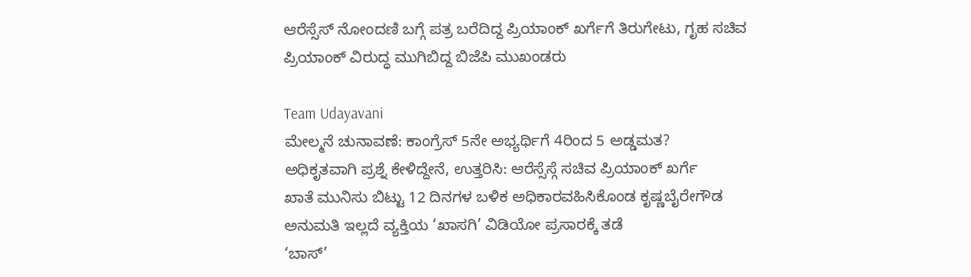ಆರೆಸ್ಸೆಸ್ ನೋಂದಣಿ ಬಗ್ಗೆ ಪತ್ರ ಬರೆದಿದ್ದ ಪ್ರಿಯಾಂಕ್ ಖರ್ಗೆಗೆ ತಿರುಗೇಟು, ಗೃಹ ಸಚಿವ ಪ್ರಿಯಾಂಕ್ ವಿರುದ್ಧ ಮುಗಿಬಿದ್ದ ಬಿಜೆಪಿ ಮುಖಂಡರು

Team Udayavani
ಮೇಲ್ಮನೆ ಚುನಾವಣೆ: ಕಾಂಗ್ರೆಸ್ 5ನೇ ಅಭ್ಯರ್ಥಿಗೆ 4ರಿಂದ 5 ಅಡ್ಡಮತ?
ಅಧಿಕೃತವಾಗಿ ಪ್ರಶ್ನೆ ಕೇಳಿದ್ದೇನೆ, ಉತ್ತರಿಸಿ: ಆರೆಸ್ಸೆಸ್ಗೆ ಸಚಿವ ಪ್ರಿಯಾಂಕ್ ಖರ್ಗೆ
ಖಾತೆ ಮುನಿಸು ಬಿಟ್ಟು 12 ದಿನಗಳ ಬಳಿಕ ಅಧಿಕಾರವಹಿಸಿಕೊಂಡ ಕೃಷ್ಣಬೈರೇಗೌಡ
ಅನುಮತಿ ಇಲ್ಲದೆ ವ್ಯಕ್ತಿಯ ‘ಖಾಸಗಿ’ ವಿಡಿಯೋ ಪ್ರಸಾರಕ್ಕೆ ತಡೆ
‘ಬಾಸ್’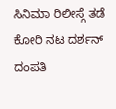ಸಿನಿಮಾ ರಿಲೀಸ್ಗೆ ತಡೆ ಕೋರಿ ನಟ ದರ್ಶನ್ ದಂಪತಿ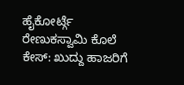ಹೈಕೋರ್ಟ್ಗೆ
ರೇಣುಕಸ್ವಾಮಿ ಕೊಲೆ ಕೇಸ್: ಖುದ್ದು ಹಾಜರಿಗೆ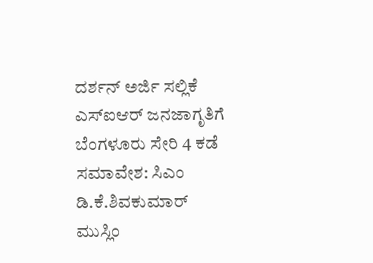ದರ್ಶನ್ ಅರ್ಜಿ ಸಲ್ಲಿಕೆ
ಎಸ್ಐಆರ್ ಜನಜಾಗೃತಿಗೆ ಬೆಂಗಳೂರು ಸೇರಿ 4 ಕಡೆ ಸಮಾವೇಶ: ಸಿಎಂ ಡಿ.ಕೆ.ಶಿವಕುಮಾರ್
ಮುಸ್ಲಿಂ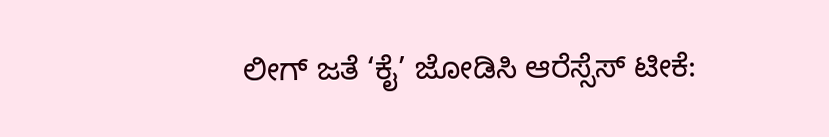ಲೀಗ್ ಜತೆ ‘ಕೈ’ ಜೋಡಿಸಿ ಆರೆಸ್ಸೆಸ್ ಟೀಕೆ: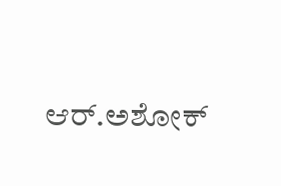ಆರ್.ಅಶೋಕ್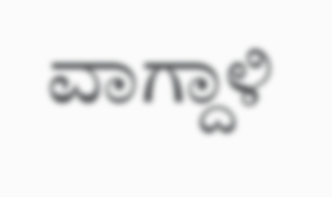ವಾಗ್ದಾಳಿ